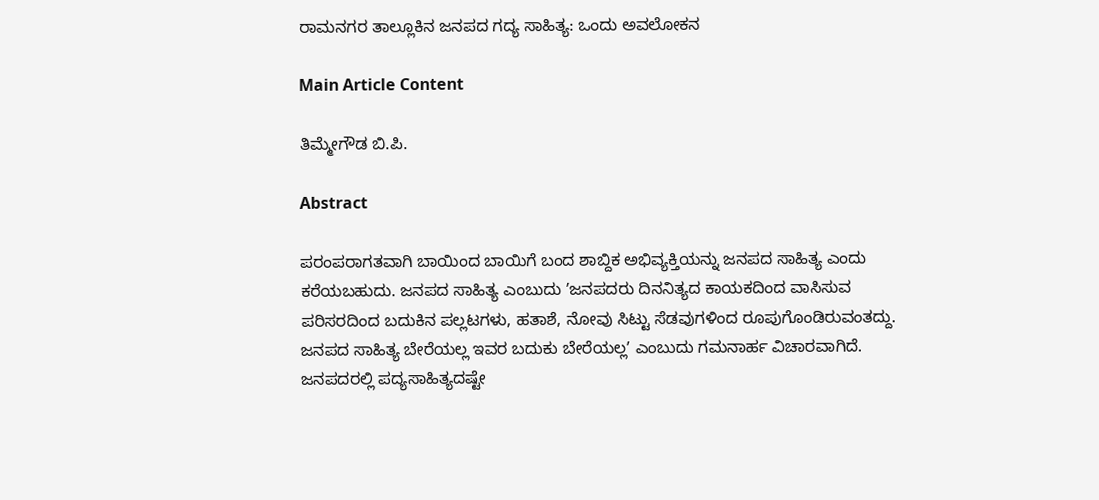ರಾಮನಗರ ತಾಲ್ಲೂಕಿನ ಜನಪದ ಗದ್ಯ ಸಾಹಿತ್ಯ: ಒಂದು ಅವಲೋಕನ

Main Article Content

ತಿಮ್ಮೇಗೌಡ ಬಿ.ಪಿ.

Abstract

ಪರಂಪರಾಗತವಾಗಿ ಬಾಯಿಂದ ಬಾಯಿಗೆ ಬಂದ ಶಾಬ್ದಿಕ ಅಭಿವ್ಯಕ್ತಿಯನ್ನು ಜನಪದ ಸಾಹಿತ್ಯ ಎಂದು ಕರೆಯಬಹುದು. ಜನಪದ ಸಾಹಿತ್ಯ ಎಂಬುದು ʼಜನಪದರು ದಿನನಿತ್ಯದ ಕಾಯಕದಿಂದ ವಾಸಿಸುವ ಪರಿಸರದಿಂದ ಬದುಕಿನ ಪಲ್ಲಟಗಳು, ಹತಾಶೆ, ನೋವು ಸಿಟ್ಟು ಸೆಡವುಗಳಿಂದ ರೂಪುಗೊಂಡಿರುವಂತದ್ದು. ಜನಪದ ಸಾಹಿತ್ಯ ಬೇರೆಯಲ್ಲ ಇವರ ಬದುಕು ಬೇರೆಯಲ್ಲʼ ಎಂಬುದು ಗಮನಾರ್ಹ ವಿಚಾರವಾಗಿದೆ. ಜನಪದರಲ್ಲಿ ಪದ್ಯಸಾಹಿತ್ಯದಷ್ಟೇ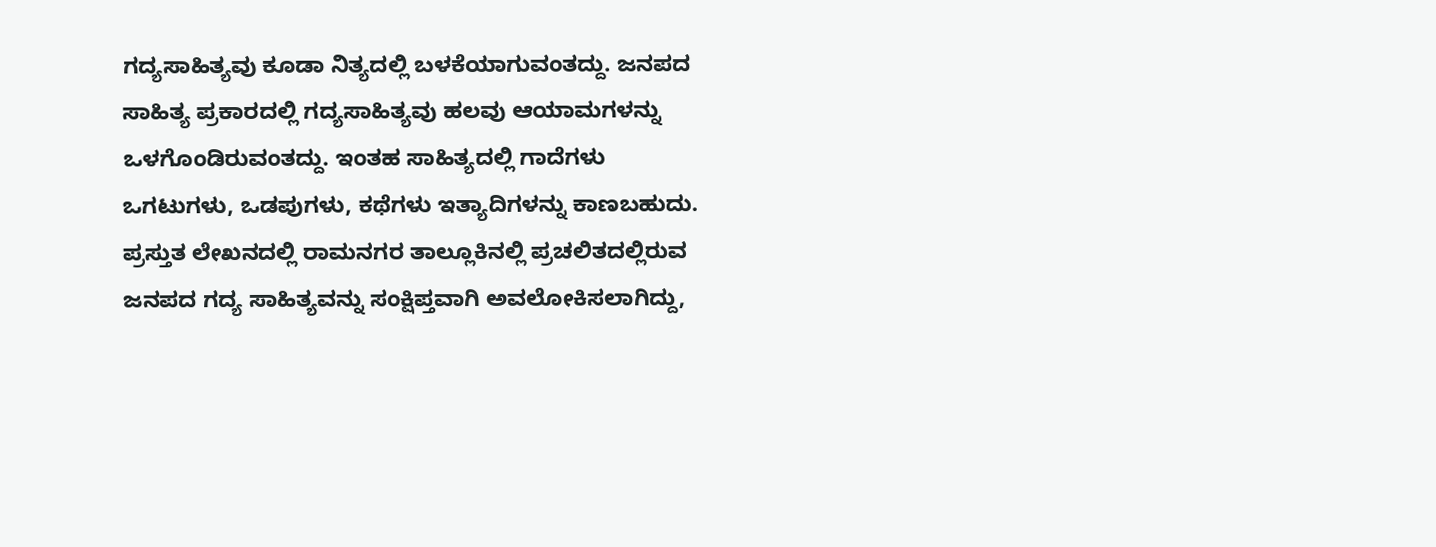ಗದ್ಯಸಾಹಿತ್ಯವು ಕೂಡಾ ನಿತ್ಯದಲ್ಲಿ ಬಳಕೆಯಾಗುವಂತದ್ದು. ಜನಪದ ಸಾಹಿತ್ಯ ಪ್ರಕಾರದಲ್ಲಿ ಗದ್ಯಸಾಹಿತ್ಯವು ಹಲವು ಆಯಾಮಗಳನ್ನು ಒಳಗೊಂಡಿರುವಂತದ್ದು. ಇಂತಹ ಸಾಹಿತ್ಯದಲ್ಲಿ ಗಾದೆಗಳು ಒಗಟುಗಳು, ಒಡಪುಗಳು, ಕಥೆಗಳು ಇತ್ಯಾದಿಗಳನ್ನು ಕಾಣಬಹುದು.
ಪ್ರಸ್ತುತ ಲೇಖನದಲ್ಲಿ ರಾಮನಗರ ತಾಲ್ಲೂಕಿನಲ್ಲಿ ಪ್ರಚಲಿತದಲ್ಲಿರುವ ಜನಪದ ಗದ್ಯ ಸಾಹಿತ್ಯವನ್ನು ಸಂಕ್ಷಿಪ್ತವಾಗಿ ಅವಲೋಕಿಸಲಾಗಿದ್ದು,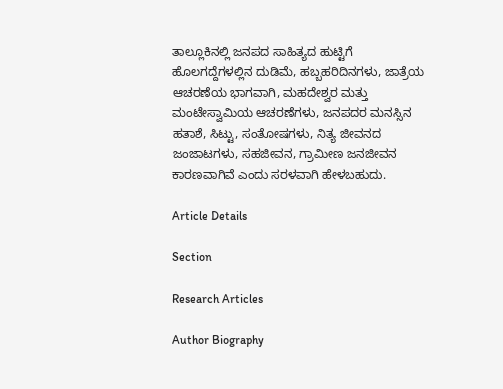ತಾಲ್ಲೂಕಿನಲ್ಲಿ ಜನಪದ ಸಾಹಿತ್ಯದ ಹುಟ್ಟಿಗೆ ಹೊಲಗದ್ದೆಗಳಲ್ಲಿನ ದುಡಿಮೆ, ಹಬ್ಬಹರಿದಿನಗಳು, ಜಾತ್ರೆಯ ಆಚರಣೆಯ ಭಾಗವಾಗಿ, ಮಹದೇಶ್ವರ ಮತ್ತು ಮಂಟೇಸ್ವಾಮಿಯ ಆಚರಣೆಗಳು, ಜನಪದರ ಮನಸ್ಸಿನ ಹತಾಶೆ, ಸಿಟ್ಟು, ಸಂತೋಷಗಳು, ನಿತ್ಯ ಜೀವನದ ಜಂಜಾಟಗಳು, ಸಹಜೀವನ, ಗ್ರಾಮೀಣ ಜನಜೀವನ ಕಾರಣವಾಗಿವೆ ಎಂದು ಸರಳವಾಗಿ ಹೇಳಬಹುದು.

Article Details

Section

Research Articles

Author Biography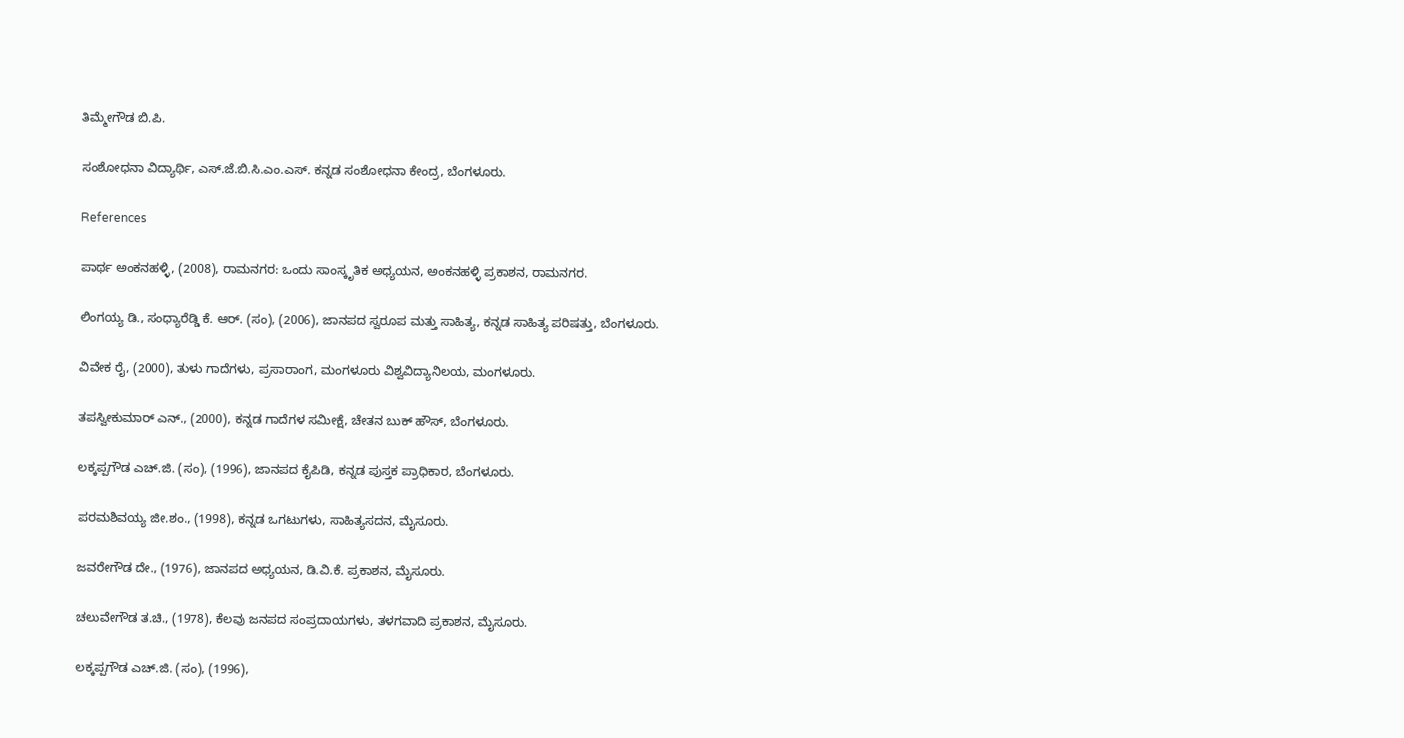ತಿಮ್ಮೇಗೌಡ ಬಿ.ಪಿ.

ಸಂಶೋಧನಾ ವಿದ್ಯಾರ್ಥಿ, ಎಸ್.ಜೆ.ಬಿ.ಸಿ.ಎಂ.ಎಸ್. ಕನ್ನಡ ಸಂಶೋಧನಾ ಕೇಂದ್ರ, ಬೆಂಗಳೂರು.

References

ಪಾರ್ಥ ಅಂಕನಹಳ್ಳಿ, (2008), ರಾಮನಗರ: ಒಂದು ಸಾಂಸ್ಕೃತಿಕ ಅಧ್ಯಯನ, ಅಂಕನಹಳ್ಳಿ ಪ್ರಕಾಶನ, ರಾಮನಗರ.

ಲಿಂಗಯ್ಯ ಡಿ., ಸಂಧ್ಯಾರೆಡ್ಡಿ ಕೆ. ಆರ್. (ಸಂ), (2006), ಜಾನಪದ ಸ್ವರೂಪ ಮತ್ತು ಸಾಹಿತ್ಯ, ಕನ್ನಡ ಸಾಹಿತ್ಯ ಪರಿಷತ್ತು, ಬೆಂಗಳೂರು.

ವಿವೇಕ ರೈ, (2000), ತುಳು ಗಾದೆಗಳು, ಪ್ರಸಾರಾಂಗ, ಮಂಗಳೂರು ವಿಶ್ವವಿದ್ಯಾನಿಲಯ, ಮಂಗಳೂರು.

ತಪಸ್ವೀಕುಮಾರ್ ಎನ್., (2000), ಕನ್ನಡ ಗಾದೆಗಳ ಸಮೀಕ್ಷೆ, ಚೇತನ ಬುಕ್ ಹೌಸ್, ಬೆಂಗಳೂರು.

ಲಕ್ಕಪ್ಪಗೌಡ ಎಚ್.ಜಿ. (ಸಂ), (1996), ಜಾನಪದ ಕೈಪಿಡಿ, ಕನ್ನಡ ಪುಸ್ತಕ ಪ್ರಾಧಿಕಾರ, ಬೆಂಗಳೂರು.

ಪರಮಶಿವಯ್ಯ ಜೀ.ಶಂ., (1998), ಕನ್ನಡ ಒಗಟುಗಳು, ಸಾಹಿತ್ಯಸದನ, ಮೈಸೂರು.

ಜವರೇಗೌಡ ದೇ., (1976), ಜಾನಪದ ಅಧ್ಯಯನ, ಡಿ.ವಿ.ಕೆ. ಪ್ರಕಾಶನ, ಮೈಸೂರು.

ಚಲುವೇಗೌಡ ತ.ಚಿ., (1978), ಕೆಲವು ಜನಪದ ಸಂಪ್ರದಾಯಗಳು, ತಳಗವಾದಿ ಪ್ರಕಾಶನ, ಮೈಸೂರು.

ಲಕ್ಕಪ್ಪಗೌಡ ಎಚ್.ಜಿ. (ಸಂ), (1996),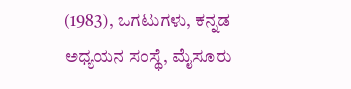(1983), ಒಗಟುಗಳು, ಕನ್ನಡ ಅಧ್ಯಯನ ಸಂಸ್ಥೆ, ಮೈಸೂರು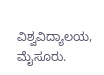ವಿಶ್ವವಿದ್ಯಾಲಯ, ಮೈಸೂರು.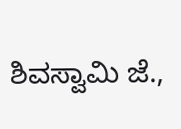ಶಿವಸ್ವಾಮಿ ಜೆ.,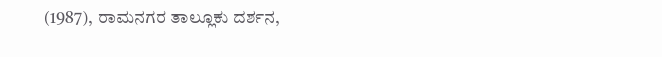(1987), ರಾಮನಗರ ತಾಲ್ಲೂಕು ದರ್ಶನ,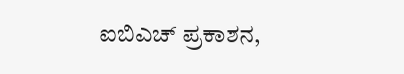ಐಬಿಎಚ್ ಪ್ರಕಾಶನ,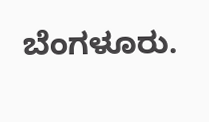ಬೆಂಗಳೂರು.